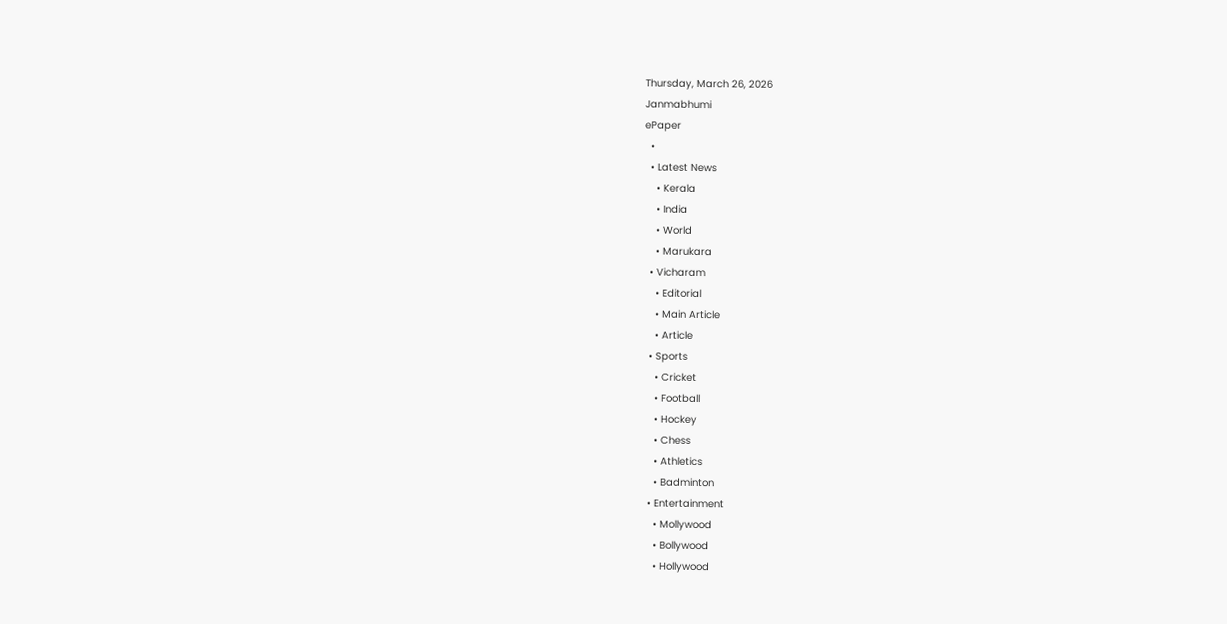Thursday, March 26, 2026
Janmabhumi
ePaper
  •
  • Latest News
    • Kerala
    • India
    • World
    • Marukara
  • Vicharam
    • Editorial
    • Main Article
    • Article
  • Sports
    • Cricket
    • Football
    • Hockey
    • Chess
    • Athletics
    • Badminton
  • Entertainment
    • Mollywood
    • Bollywood
    • Hollywood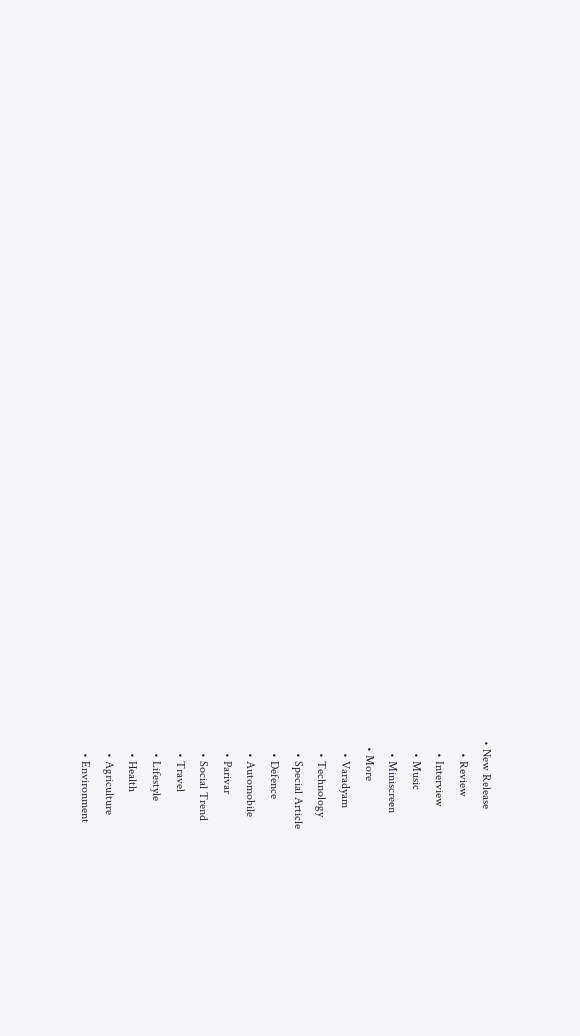• New Release
    • Review
    • Interview
    • Music
    • Miniscreen
  • More
    • Varadyam
    • Technology
    • Special Article
    • Defence
    • Automobile
    • Parivar
    • Social Trend
    • Travel
    • Lifestyle
    • Health
    • Agriculture
    • Environment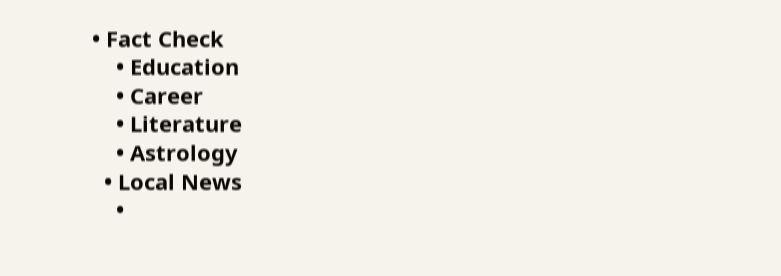• Fact Check
    • Education
    • Career
    • Literature
    • Astrology
  • Local News
    •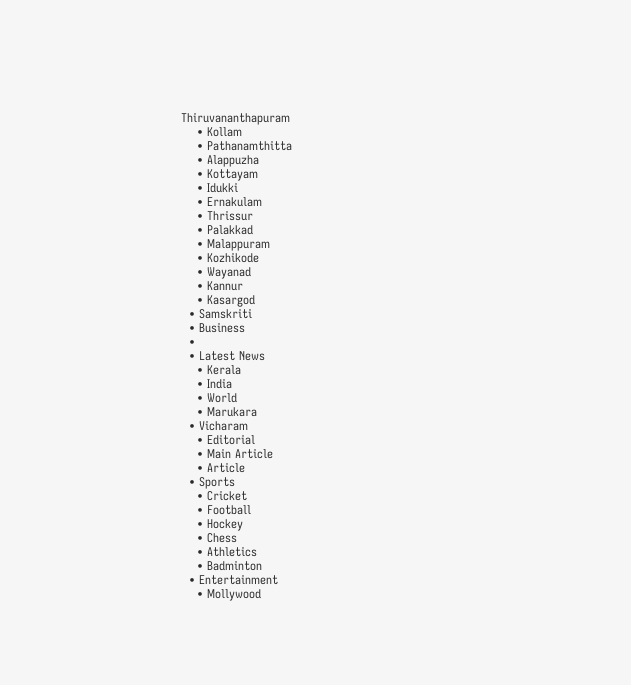Thiruvananthapuram
    • Kollam
    • Pathanamthitta
    • Alappuzha
    • Kottayam
    • Idukki
    • Ernakulam
    • Thrissur
    • Palakkad
    • Malappuram
    • Kozhikode
    • Wayanad
    • Kannur
    • Kasargod
  • Samskriti
  • Business
  •
  • Latest News
    • Kerala
    • India
    • World
    • Marukara
  • Vicharam
    • Editorial
    • Main Article
    • Article
  • Sports
    • Cricket
    • Football
    • Hockey
    • Chess
    • Athletics
    • Badminton
  • Entertainment
    • Mollywood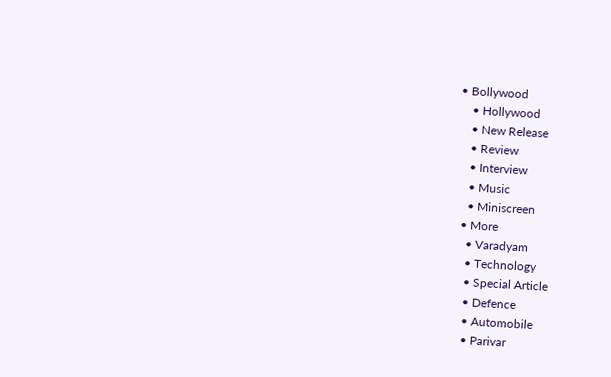• Bollywood
    • Hollywood
    • New Release
    • Review
    • Interview
    • Music
    • Miniscreen
  • More
    • Varadyam
    • Technology
    • Special Article
    • Defence
    • Automobile
    • Parivar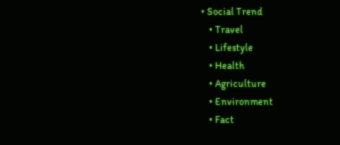• Social Trend
    • Travel
    • Lifestyle
    • Health
    • Agriculture
    • Environment
    • Fact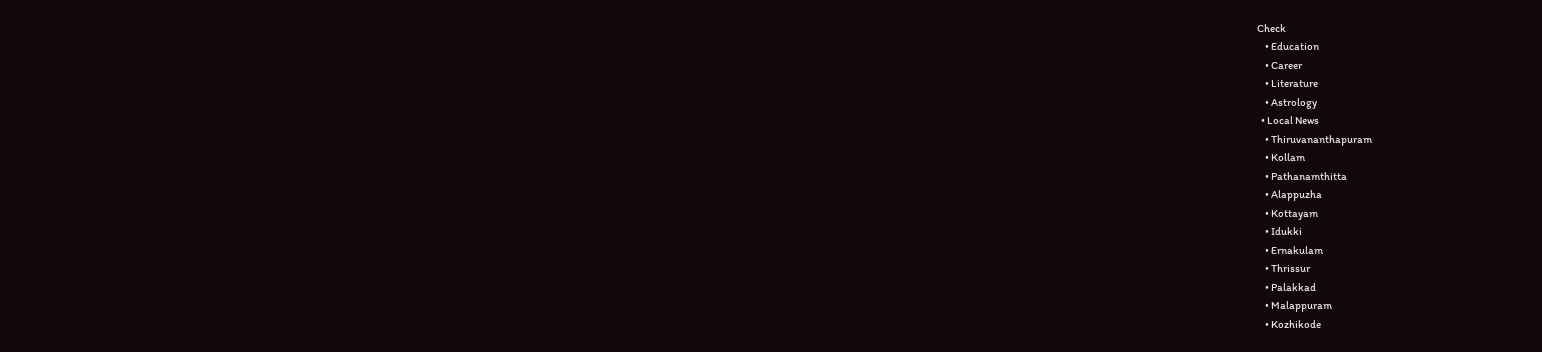Check
    • Education
    • Career
    • Literature
    • Astrology
  • Local News
    • Thiruvananthapuram
    • Kollam
    • Pathanamthitta
    • Alappuzha
    • Kottayam
    • Idukki
    • Ernakulam
    • Thrissur
    • Palakkad
    • Malappuram
    • Kozhikode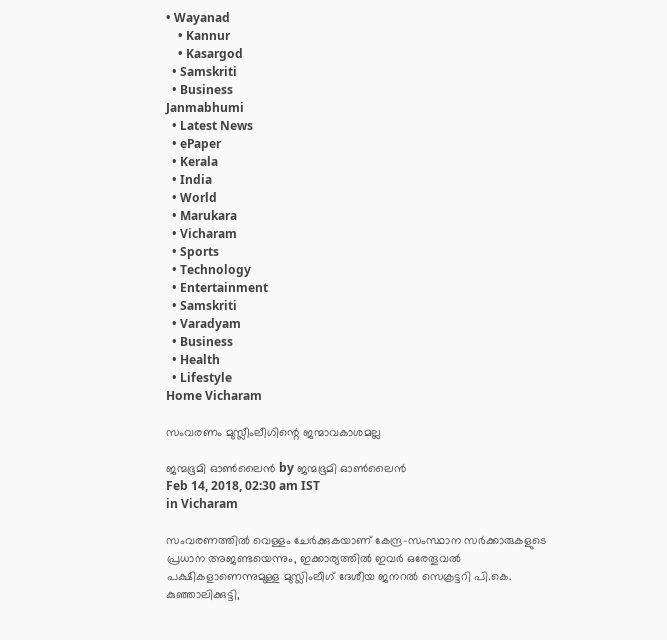• Wayanad
    • Kannur
    • Kasargod
  • Samskriti
  • Business
Janmabhumi
  • Latest News
  • ePaper
  • Kerala
  • India
  • World
  • Marukara
  • Vicharam
  • Sports
  • Technology
  • Entertainment
  • Samskriti
  • Varadyam
  • Business
  • Health
  • Lifestyle
Home Vicharam

സംവരണം മുസ്ലീംലീഗിന്റെ ജന്മാവകാശമല്ല

ജന്മഭൂമി ഓണ്‍ലൈന്‍ by ജന്മഭൂമി ഓണ്‍ലൈന്‍
Feb 14, 2018, 02:30 am IST
in Vicharam

സംവരണത്തില്‍ വെള്ളം ചേര്‍ക്കുകയാണ് കേന്ദ്ര-സംസ്ഥാന സര്‍ക്കാരുകളുടെ പ്രധാന അജണ്ടയെന്നും, ഇക്കാര്യത്തില്‍ ഇവര്‍ ഒരേതൂവല്‍ പക്ഷികളാണെന്നുമുള്ള മുസ്ലിംലീഗ് ദേശീയ ജനറല്‍ സെക്രട്ടറി പി.കെ. കുഞ്ഞാലിക്കുട്ടി,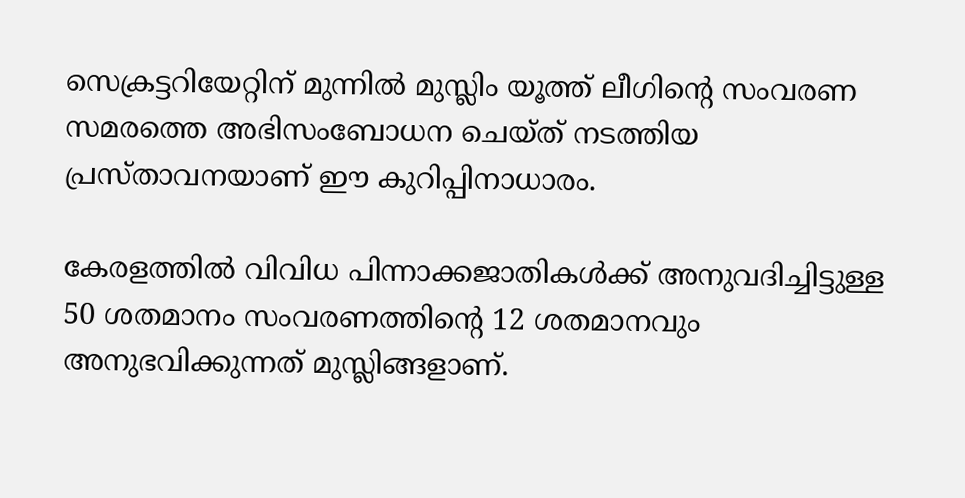സെക്രട്ടറിയേറ്റിന് മുന്നില്‍ മുസ്ലിം യൂത്ത് ലീഗിന്റെ സംവരണ സമരത്തെ അഭിസംബോധന ചെയ്ത് നടത്തിയ പ്രസ്താവനയാണ് ഈ കുറിപ്പിനാധാരം.

കേരളത്തില്‍ വിവിധ പിന്നാക്കജാതികള്‍ക്ക് അനുവദിച്ചിട്ടുള്ള 50 ശതമാനം സംവരണത്തിന്റെ 12 ശതമാനവും അനുഭവിക്കുന്നത് മുസ്ലിങ്ങളാണ്.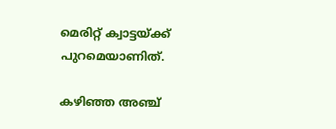മെരിറ്റ് ക്വാട്ടയ്‌ക്ക് പുറമെയാണിത്.

കഴിഞ്ഞ അഞ്ച്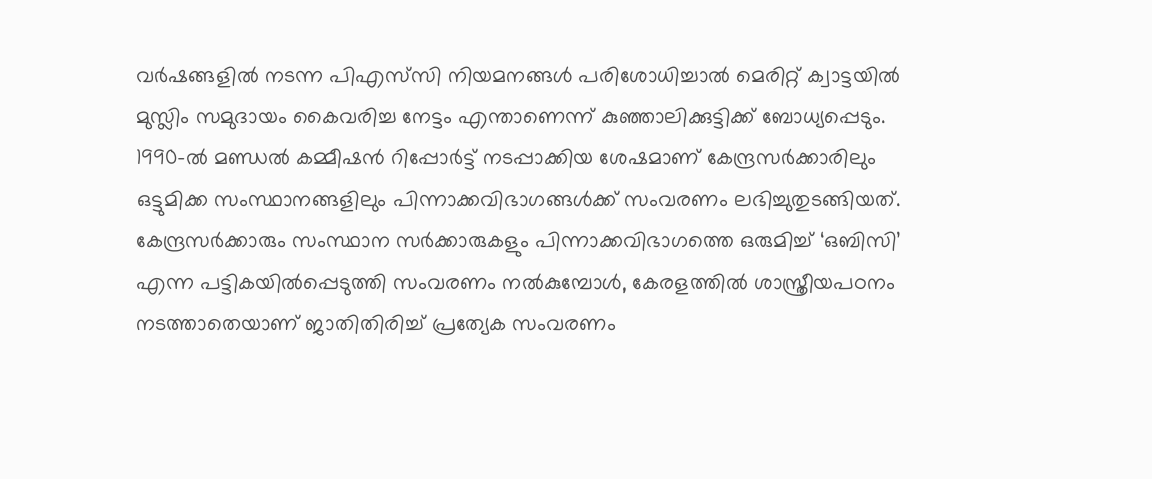വര്‍ഷങ്ങളില്‍ നടന്ന പിഎസ്‌സി നിയമനങ്ങള്‍ പരിശോധിച്ചാല്‍ മെരിറ്റ് ക്വാട്ടയില്‍ മുസ്ലിം സമുദായം കൈവരിച്ച നേട്ടം എന്താണെന്ന് കുഞ്ഞാലിക്കുട്ടിക്ക് ബോധ്യപ്പെടും. 1990-ല്‍ മണ്ഡല്‍ കമ്മീഷന്‍ റിപ്പോര്‍ട്ട് നടപ്പാക്കിയ ശേഷമാണ് കേന്ദ്രസര്‍ക്കാരിലും ഒട്ടുമിക്ക സംസ്ഥാനങ്ങളിലും പിന്നാക്കവിഭാഗങ്ങള്‍ക്ക് സംവരണം ലഭിച്ചുതുടങ്ങിയത്. കേന്ദ്രസര്‍ക്കാരും സംസ്ഥാന സര്‍ക്കാരുകളും പിന്നാക്കവിഭാഗത്തെ ഒരുമിച്ച് ‘ഒബിസി’ എന്ന പട്ടികയില്‍പ്പെടുത്തി സംവരണം നല്‍കുമ്പോള്‍, കേരളത്തില്‍ ശാസ്ത്രീയപഠനം നടത്താതെയാണ് ജാതിതിരിച്ച് പ്രത്യേക സംവരണം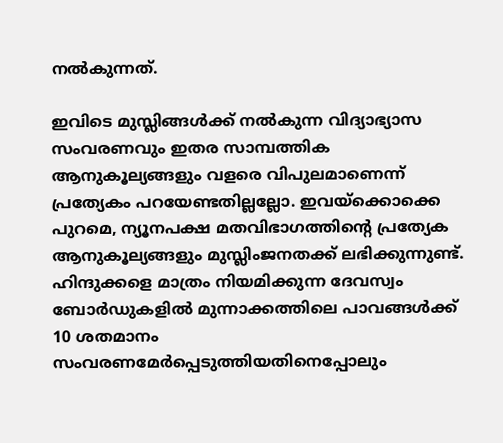നല്‍കുന്നത്.

ഇവിടെ മുസ്ലിങ്ങള്‍ക്ക് നല്‍കുന്ന വിദ്യാഭ്യാസ സംവരണവും ഇതര സാമ്പത്തിക ആനുകൂല്യങ്ങളും വളരെ വിപുലമാണെന്ന് പ്രത്യേകം പറയേണ്ടതില്ലല്ലോ. ഇവയ്‌ക്കൊക്കെ പുറമെ, ന്യൂനപക്ഷ മതവിഭാഗത്തിന്റെ പ്രത്യേക ആനുകൂല്യങ്ങളും മുസ്ലിംജനതക്ക് ലഭിക്കുന്നുണ്ട്. ഹിന്ദുക്കളെ മാത്രം നിയമിക്കുന്ന ദേവസ്വം ബോര്‍ഡുകളില്‍ മുന്നാക്കത്തിലെ പാവങ്ങള്‍ക്ക് 10 ശതമാനം സംവരണമേര്‍പ്പെടുത്തിയതിനെപ്പോലും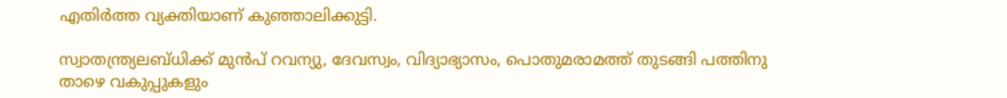എതിര്‍ത്ത വ്യക്തിയാണ് കുഞ്ഞാലിക്കുട്ടി.

സ്വാതന്ത്ര്യലബ്ധിക്ക് മുന്‍പ് റവന്യു, ദേവസ്വം, വിദ്യാഭ്യാസം, പൊതുമരാമത്ത് തുടങ്ങി പത്തിനു താഴെ വകുപ്പുകളും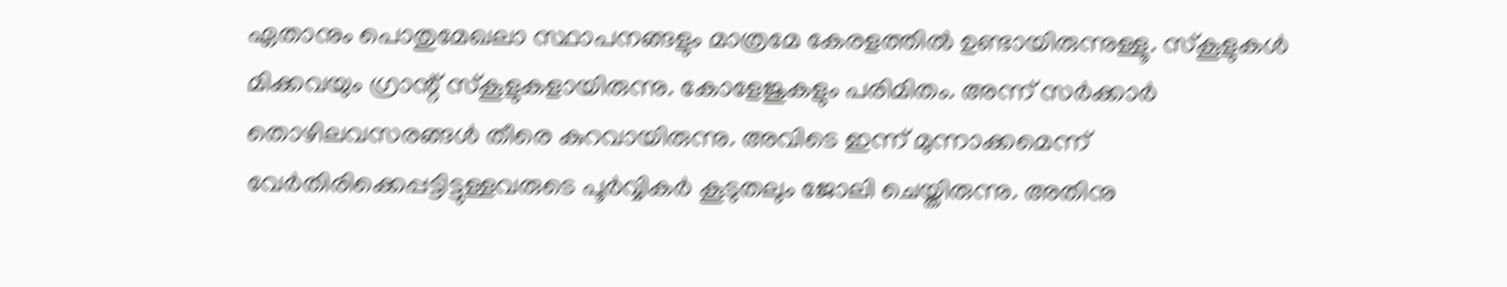ഏതാനും പൊതുമേഖലാ സ്ഥാപനങ്ങളും മാത്രമേ കേരളത്തില്‍ ഉണ്ടായിരുന്നുള്ളൂ. സ്‌കൂളുകള്‍ മിക്കവയും ഗ്രാന്റ് സ്‌കൂളുകളായിരുന്നു. കോളേജുകളും പരിമിതം. അന്ന് സര്‍ക്കാര്‍ തൊഴിലവസരങ്ങള്‍ തീരെ കുറവായിരുന്നു. അവിടെ ഇന്ന് മുന്നാക്കമെന്ന് വേര്‍തിരിക്കെപ്പട്ടിട്ടുള്ളവരുടെ പൂര്‍വ്വികര്‍ കൂടുതലും ജോലി ചെയ്തിരുന്നു. അതിനു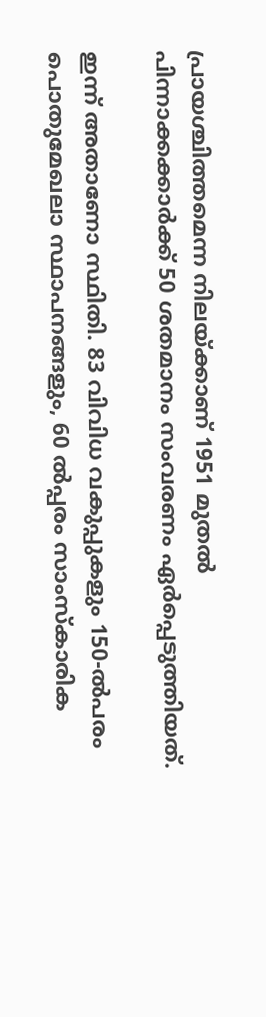പ്രായശ്ചിത്തമെന്ന നിലയ്‌ക്കാണ് 1951 മുതല്‍ പിന്നാക്കക്കാര്‍ക്ക് 50 ശതമാനം സംവരണം ഏര്‍പ്പെടുത്തിയത്.

ഇന്ന് അതാണോ സ്ഥിതി. 83 വിവിധ വകുപ്പുകളും 150-ല്‍പരം പൊതുമേഖലാ സ്ഥാപനങ്ങളും, 60 ല്‍പ്പരം സാംസ്‌കാരിക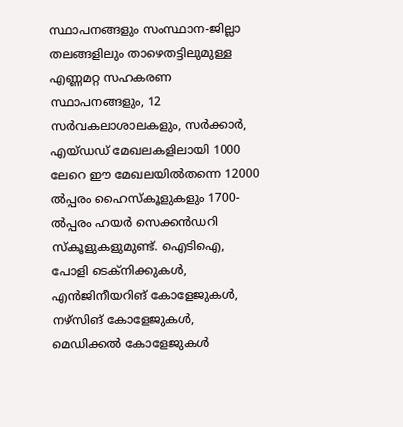സ്ഥാപനങ്ങളും സംസ്ഥാന-ജില്ലാ തലങ്ങളിലും താഴെതട്ടിലുമുള്ള എണ്ണമറ്റ സഹകരണ സ്ഥാപനങ്ങളും, 12 സര്‍വകലാശാലകളും, സര്‍ക്കാര്‍, എയ്ഡഡ് മേഖലകളിലായി 1000 ലേറെ ഈ മേഖലയില്‍തന്നെ 12000 ല്‍പ്പരം ഹൈസ്‌കൂളുകളും 1700-ല്‍പ്പരം ഹയര്‍ സെക്കന്‍ഡറി സ്‌കൂളുകളുമുണ്ട്. ഐടിഐ, പോളി ടെക്‌നിക്കുകള്‍, എന്‍ജിനീയറിങ് കോളേജുകള്‍, നഴ്‌സിങ് കോളേജുകള്‍, മെഡിക്കല്‍ കോളേജുകള്‍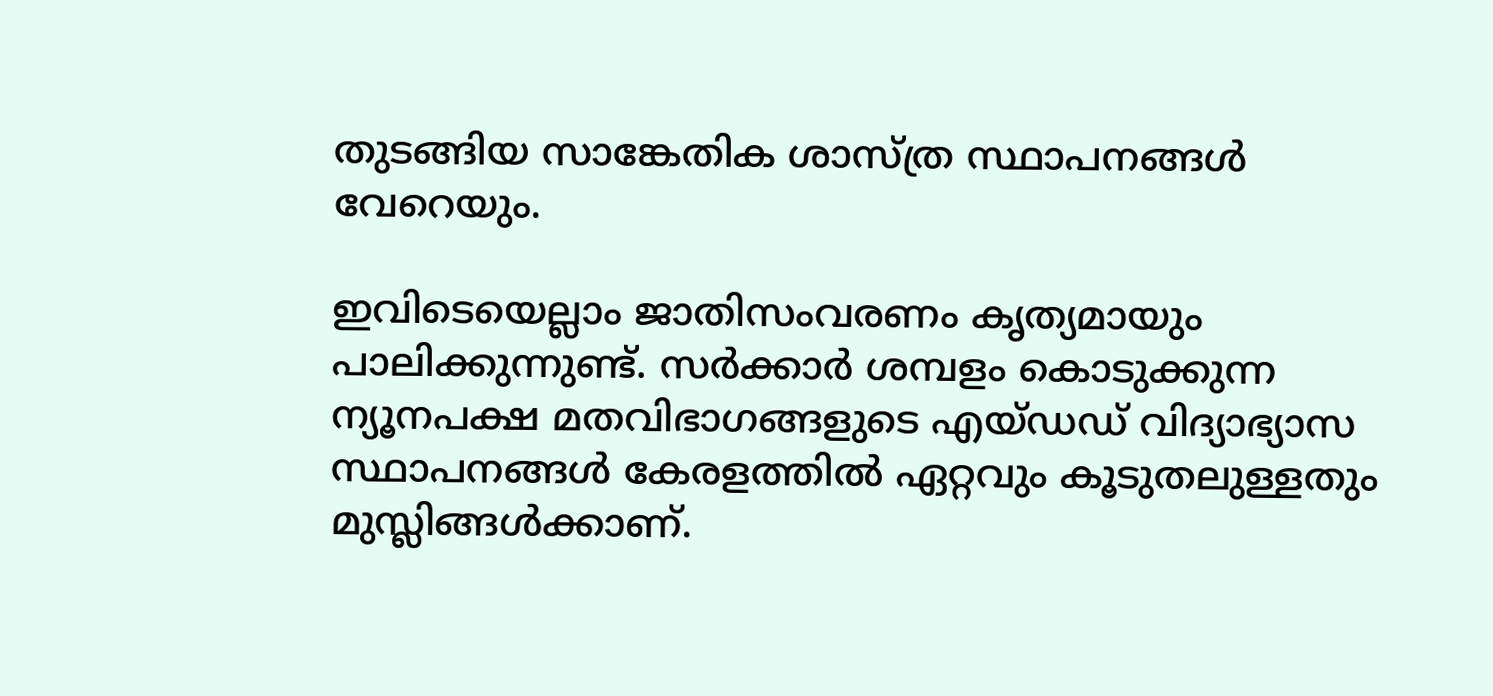തുടങ്ങിയ സാങ്കേതിക ശാസ്ത്ര സ്ഥാപനങ്ങള്‍ വേറെയും.

ഇവിടെയെല്ലാം ജാതിസംവരണം കൃത്യമായും പാലിക്കുന്നുണ്ട്. സര്‍ക്കാര്‍ ശമ്പളം കൊടുക്കുന്ന ന്യൂനപക്ഷ മതവിഭാഗങ്ങളുടെ എയ്ഡഡ് വിദ്യാഭ്യാസ സ്ഥാപനങ്ങള്‍ കേരളത്തില്‍ ഏറ്റവും കൂടുതലുള്ളതും മുസ്ലിങ്ങള്‍ക്കാണ്.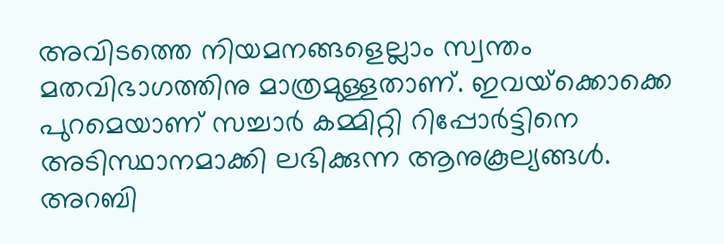അവിടത്തെ നിയമനങ്ങളെല്ലാം സ്വന്തം മതവിഭാഗത്തിനു മാത്രമുള്ളതാണ്. ഇവയ്‌ക്കൊക്കെ പുറമെയാണ് സച്ചാര്‍ കമ്മിറ്റി റിപ്പോര്‍ട്ടിനെ അടിസ്ഥാനമാക്കി ലഭിക്കുന്ന ആനുകൂല്യങ്ങള്‍. അറബി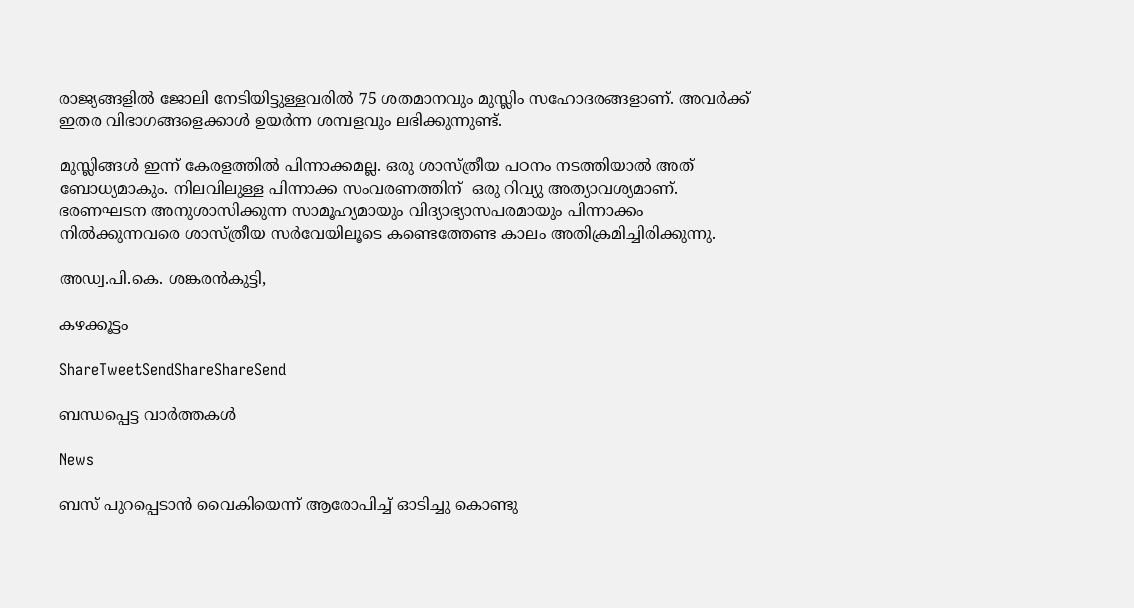രാജ്യങ്ങളില്‍ ജോലി നേടിയിട്ടുള്ളവരില്‍ 75 ശതമാനവും മുസ്ലിം സഹോദരങ്ങളാണ്. അവര്‍ക്ക്  ഇതര വിഭാഗങ്ങളെക്കാള്‍ ഉയര്‍ന്ന ശമ്പളവും ലഭിക്കുന്നുണ്ട്.

മുസ്ലിങ്ങള്‍ ഇന്ന് കേരളത്തില്‍ പിന്നാക്കമല്ല. ഒരു ശാസ്ത്രീയ പഠനം നടത്തിയാല്‍ അത് ബോധ്യമാകും. നിലവിലുള്ള പിന്നാക്ക സംവരണത്തിന്  ഒരു റിവ്യു അത്യാവശ്യമാണ്. ഭരണഘടന അനുശാസിക്കുന്ന സാമൂഹ്യമായും വിദ്യാഭ്യാസപരമായും പിന്നാക്കം നില്‍ക്കുന്നവരെ ശാസ്ത്രീയ സര്‍വേയിലൂടെ കണ്ടെത്തേണ്ട കാലം അതിക്രമിച്ചിരിക്കുന്നു.

അഡ്വ.പി.കെ. ശങ്കരന്‍കുട്ടി,

കഴക്കൂട്ടം

ShareTweetSendShareShareSend

ബന്ധപ്പെട്ട വാര്‍ത്തകള്‍

News

ബസ് പുറപ്പെടാന്‍ വൈകിയെന്ന് ആരോപിച്ച് ഓടിച്ചു കൊണ്ടു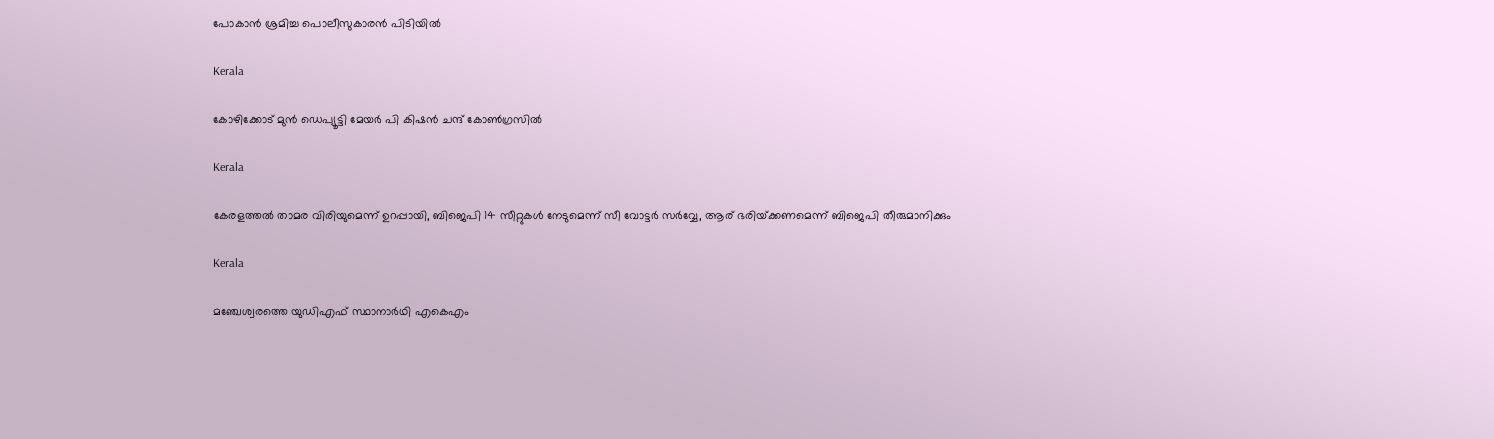പോകാന്‍ ശ്രമിച്ച പൊലീസുകാരന്‍ പിടിയില്‍

Kerala

കോഴിക്കോട് മുന്‍ ഡെപ്യൂട്ടി മേയര്‍ പി കിഷന്‍ ചന്ദ് കോണ്‍ഗ്രസില്‍

Kerala

കേരളത്തല്‍ താമര വിരിയുമെന്ന് ഉറപ്പായി, ബിജെപി 14 സീറ്റുകള്‍ നേടുമെന്ന് സീ വോട്ടര്‍ സര്‍വ്വേ, ആര് ഭരിയ്‌ക്കണമെന്ന് ബിജെപി തീരുമാനിക്കും

Kerala

മഞ്ചേശ്വരത്തെ യുഡിഎഫ് സ്ഥാനാര്‍ഥി എകെഎം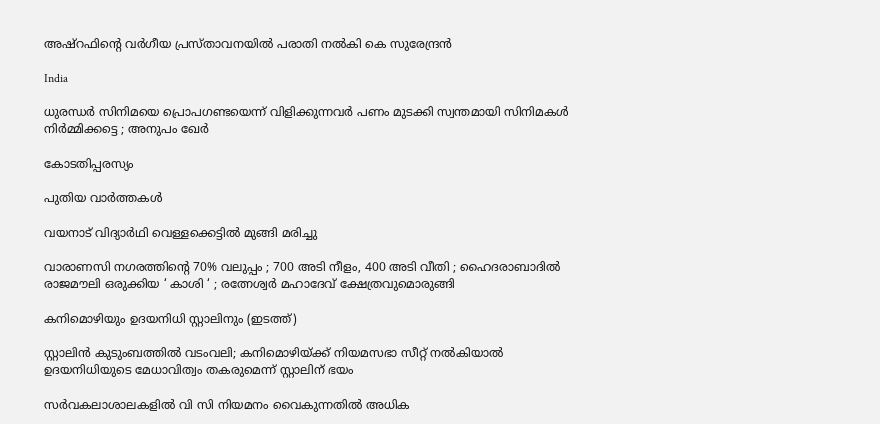അഷ്റഫിന്റെ വര്‍ഗീയ പ്രസ്താവനയില്‍ പരാതി നല്‍കി കെ സുരേന്ദ്രന്‍

India

ധുരന്ധർ സിനിമയെ പ്രൊപഗണ്ടയെന്ന് വിളിക്കുന്നവർ പണം മുടക്കി സ്വന്തമായി സിനിമകൾ നിർമ്മിക്കട്ടെ ; അനുപം ഖേർ

കോടതിപ്പരസ്യം

പുതിയ വാര്‍ത്തകള്‍

വയനാട് വിദ്യാര്‍ഥി വെള്ളക്കെട്ടില്‍ മുങ്ങി മരിച്ചു

വാരാണസി നഗരത്തിന്റെ 70% വലുപ്പം ; 700 അടി നീളം, 400 അടി വീതി ; ഹൈദരാബാദിൽ രാജമൗലി ഒരുക്കിയ ‘ കാശി ‘ ; രത്നേശ്വർ മഹാദേവ് ക്ഷേത്രവുമൊരുങ്ങി

കനിമൊഴിയും ഉദയനിധി സ്റ്റാലിനും (ഇടത്ത്)

സ്റ്റാലിന്‍ കുടുംബത്തില്‍ വടംവലി; കനിമൊഴിയ്‌ക്ക് നിയമസഭാ സീറ്റ് നല്‍കിയാല്‍ ഉദയനിധിയുടെ മേധാവിത്വം തകരുമെന്ന് സ്റ്റാലിന് ഭയം

സര്‍വകലാശാലകളില്‍ വി സി നിയമനം വൈകുന്നതില്‍ അധിക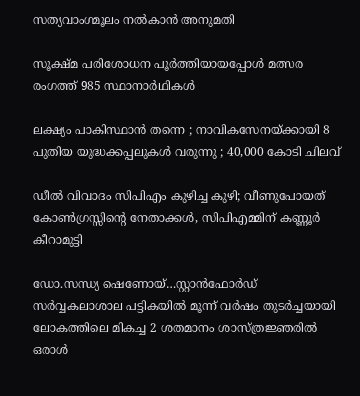സത്യവാംഗ്മൂലം നല്‍കാന്‍ അനുമതി

സൂക്ഷ്മ പരിശോധന പൂര്‍ത്തിയായപ്പോള്‍ മത്സര രംഗത്ത് 985 സ്ഥാനാര്‍ഥികള്‍

ലക്ഷ്യം പാകിസ്ഥാൻ തന്നെ ; നാവികസേനയ്‌ക്കായി 8 പുതിയ യുദ്ധക്കപ്പലുകൾ വരുന്നു ; 40,000 കോടി ചിലവ്

ഡീൽ വിവാദം സിപിഎം കുഴിച്ച കുഴി; വീണുപോയത് കോൺഗ്രസ്സിന്റെ നേതാക്കൾ, സിപിഎമ്മിന് കണ്ണൂർ കീറാമുട്ടി

ഡോ.സന്ധ്യ ഷെണോയ്…സ്റ്റാന്‍ഫോര്‍ഡ് സര്‍വ്വകലാശാല പട്ടികയില്‍ മൂന്ന് വര്‍ഷം തുടര്‍ച്ചയായി ലോകത്തിലെ മികച്ച 2 ശതമാനം ശാസ്ത്രജ്ഞരില്‍ ഒരാള്‍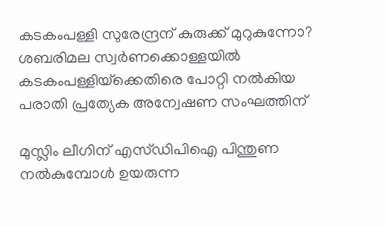കടകംപള്ളി സുരേന്ദ്രന് കുരുക്ക് മുറുകുന്നോ? ശബരിമല സ്വർണക്കൊള്ളയില്‍ കടകംപള്ളിയ്‌ക്കെതിരെ പോറ്റി നൽകിയ പരാതി പ്രത്യേക അന്വേഷണ സംഘത്തിന്

മുസ്ലിം ലീഗിന് എസ്ഡിപിഐ പിന്തുണ നൽകുമ്പോൾ ഉയരുന്ന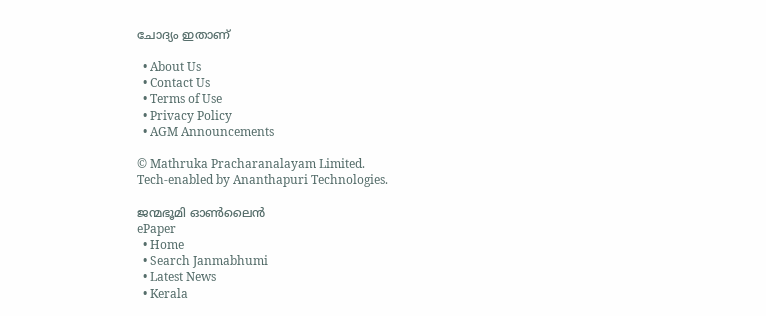ചോദ്യം ഇതാണ്

  • About Us
  • Contact Us
  • Terms of Use
  • Privacy Policy
  • AGM Announcements

© Mathruka Pracharanalayam Limited.
Tech-enabled by Ananthapuri Technologies.

ജന്മഭൂമി ഓണ്‍ലൈന്‍
ePaper
  • Home
  • Search Janmabhumi
  • Latest News
  • Kerala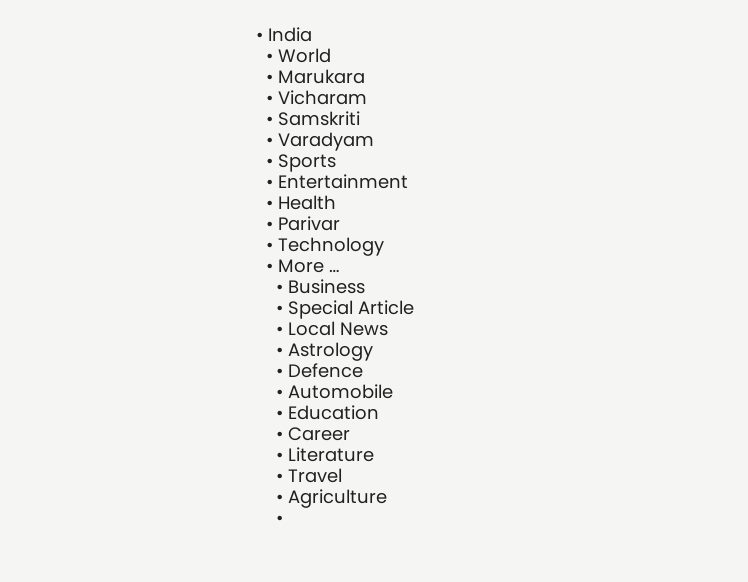• India
  • World
  • Marukara
  • Vicharam
  • Samskriti
  • Varadyam
  • Sports
  • Entertainment
  • Health
  • Parivar
  • Technology
  • More …
    • Business
    • Special Article
    • Local News
    • Astrology
    • Defence
    • Automobile
    • Education
    • Career
    • Literature
    • Travel
    • Agriculture
    •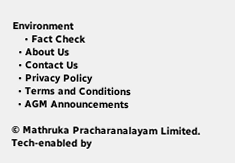Environment
    • Fact Check
  • About Us
  • Contact Us
  • Privacy Policy
  • Terms and Conditions
  • AGM Announcements

© Mathruka Pracharanalayam Limited.
Tech-enabled by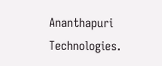Ananthapuri Technologies.